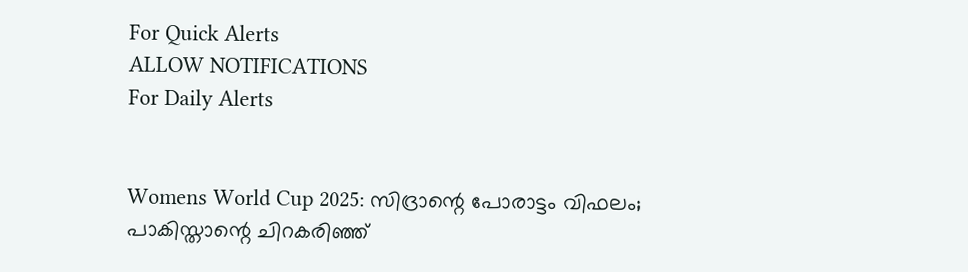For Quick Alerts
ALLOW NOTIFICATIONS
For Daily Alerts


Womens World Cup 2025: സിദ്രാന്റെ പോരാട്ടം വിഫലം; പാകിസ്താന്റെ ചിറകരിഞ്ഞ്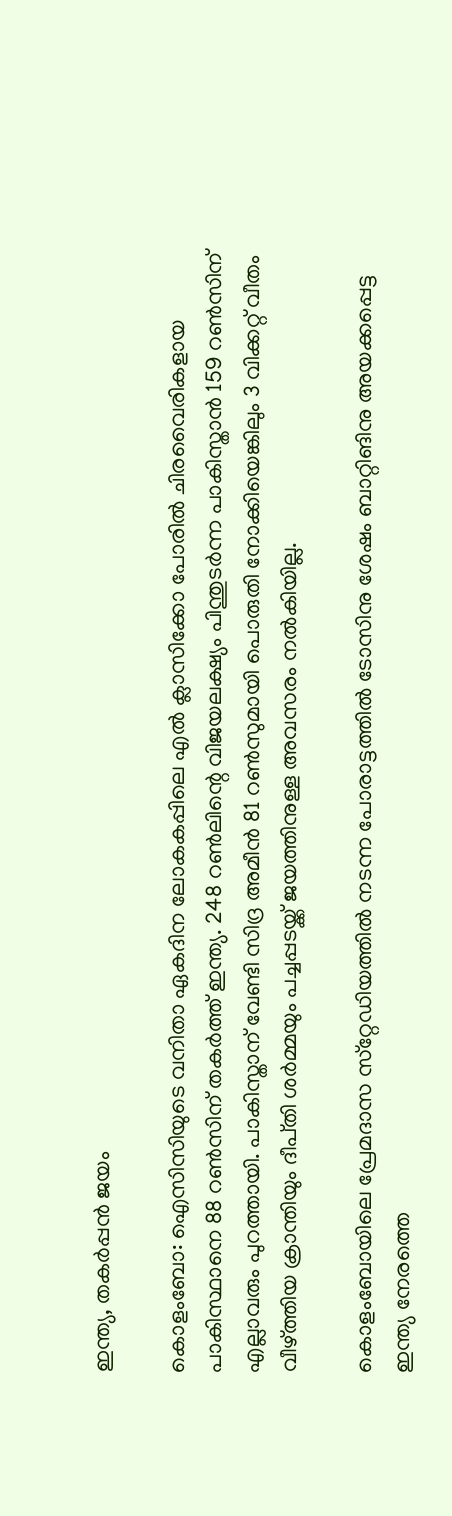ഇന്ത്യ, തകർപ്പൻ ജയം

കൊളംബോ: ഐസിസിയുടെ വനിതാ ഏകദിന ലോകകപ്പിലെ എല്‍ ക്ലാസിക്കോ പോരില്‍ ചിരവൈരികളായ പാകിസ്ഥാനെ 88 റൺസിന് തകർത്ത് ഇന്ത്യ. 248 റണ്‍ലിന്റെ വിജയലക്ഷ്യം പിന്തുടർന്ന പാകിസ്താൻ 159 റൺസിന് എല്ലാവരും പുറത്തായി. പാകിസ്താന് വേണ്ടി സിദ്ര അമീൻ 81 റൺസുമായി പൊരുതി നോക്കിയെങ്കിലും 3 വിക്കറ്റ് വീതം വീഴ്‌ത്തിയ ക്രാന്തിയും ദീപ്‌തി ശർമ്മയും പച്ചപ്പടയ്ക്ക് ജയത്തിനുള്ള അവസരം നൽകിയില്ല.

കൊളംബോയിലെ പ്രേമദാസ സ്‌റ്റേഡിയത്തില്‍ നടന്ന പോരാട്ടത്തില്‍ ടോസിനു ശേഷം ബാറ്റിങിനു അയക്കപ്പെട്ട ഇന്ത്യ നേരത്തെ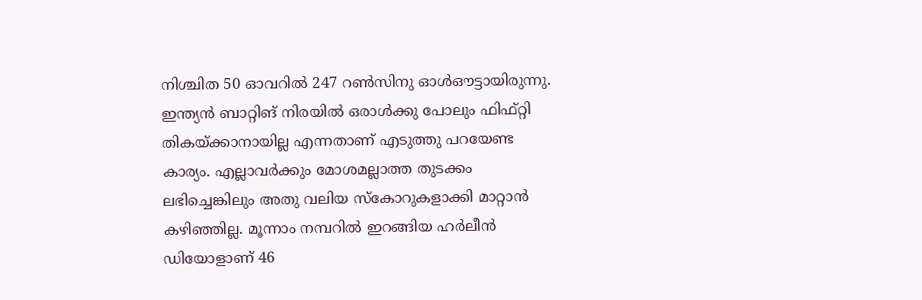നിശ്ചിത 50 ഓവറില്‍ 247 റണ്‍സിനു ഓള്‍ഔട്ടായിരുന്നു. ഇന്ത്യന്‍ ബാറ്റിങ് നിരയില്‍ ഒരാള്‍ക്കു പോലും ഫിഫ്റ്റി തികയ്ക്കാനായില്ല എന്നതാണ് എടുത്തു പറയേണ്ട കാര്യം. എല്ലാവര്‍ക്കും മോശമല്ലാത്ത തുടക്കം ലഭിച്ചെങ്കിലും അതു വലിയ സ്‌കോറുകളാക്കി മാറ്റാന്‍ കഴിഞ്ഞില്ല. മൂന്നാം നമ്പറില്‍ ഇറങ്ങിയ ഹര്‍ലീന്‍ ഡിയോളാണ് 46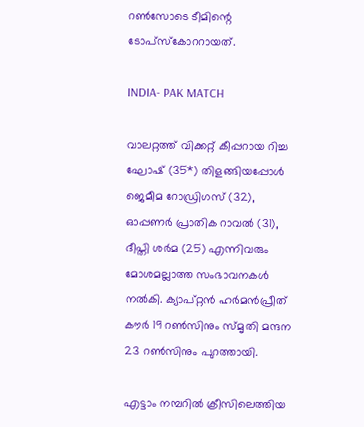റണ്‍സോടെ ടീമിന്റെ ടോപ്‌സ്‌കോററായത്.

INDIA- PAK MATCH

വാലറ്റത്ത് വിക്കറ്റ് കീപ്പറായ റിച്ച ഘോഷ് (35*) തിളങ്ങിയപ്പോള്‍ ജെമീമ റോഡ്രിഗസ് (32), ഓപ്പണര്‍ പ്രാതിക റാവല്‍ (31), ദീപ്തി ശര്‍മ (25) എന്നിവരും മോശമല്ലാത്ത സംഭാവനകള്‍ നല്‍കി. ക്യാപ്റ്റന്‍ ഹര്‍മന്‍പ്രീത് കൗര്‍ 19 റണ്‍സിനും സ്മൃതി മന്ദന 23 റണ്‍സിനും പുറത്തായി.

എട്ടാം നമ്പറില്‍ ക്രീസിലെത്തിയ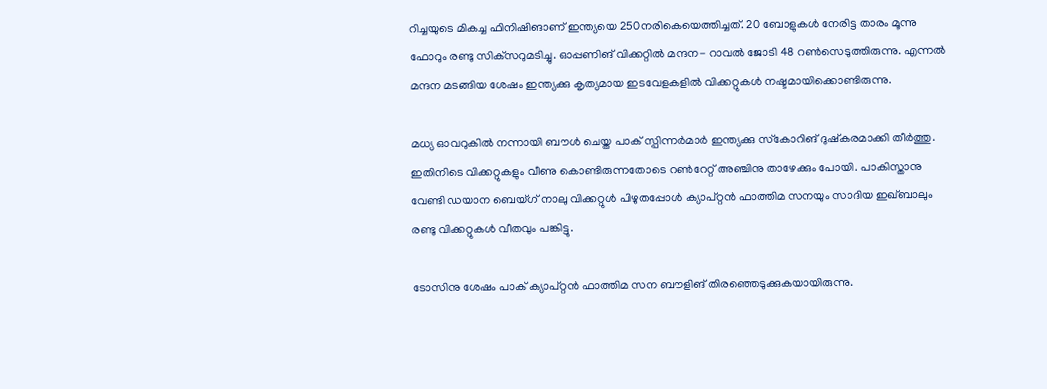റിച്ചയുടെ മികച്ച ഫിനിഷിങാണ് ഇന്ത്യയെ 250നരികെയെത്തിച്ചത്. 20 ബോളുകള്‍ നേരിട്ട താരം മൂന്നു ഫോറും രണ്ടു സിക്‌സറുമടിച്ചു. ഓപ്പണിങ് വിക്കറ്റില്‍ മന്ദന- റാവല്‍ ജോടി 48 റണ്‍സെടുത്തിരുന്നു. എന്നല്‍ മന്ദന മടങ്ങിയ ശേഷം ഇന്ത്യക്കു കൃത്യമായ ഇടവേളകളില്‍ വിക്കറ്റുകള്‍ നഷ്ടമായിക്കൊണ്ടിരുന്നു.

മധ്യ ഓവറുകില്‍ നന്നായി ബൗള്‍ ചെയ്ത പാക് സ്പിന്നര്‍മാര്‍ ഇന്ത്യക്കു സ്‌കോറിങ് ദുഷ്‌കരമാക്കി തീര്‍ത്തു. ഇതിനിടെ വിക്കറ്റുകളും വീണു കൊണ്ടിരുന്നതോടെ റണ്‍റേറ്റ് അഞ്ചിനു താഴേക്കും പോയി. പാകിസ്താനു വേണ്ടി ഡയാന ബെയ്ഗ് നാലു വിക്കറ്റുള്‍ പിഴുതപ്പോള്‍ ക്യാപ്റ്റന്‍ ഫാത്തിമ സനയും സാദിയ ഇഖ്ബാലും രണ്ടു വിക്കറ്റുകള്‍ വീതവും പങ്കിട്ടു.

ടോസിനു ശേഷം പാക് ക്യാപ്റ്റന്‍ ഫാത്തിമ സന ബൗളിങ് തിരഞ്ഞെടുക്കുകയായിരുന്നു.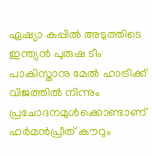ഏഷ്യാ കപ്പില്‍ അടുത്തിടെ ഇന്ത്യന്‍ പുരുഷ ടീം പാകിസ്താനു മേല്‍ ഹാട്രിക്ക് വിജത്തില്‍ നിന്നും പ്രചോദനമുള്‍ക്കൊണ്ടാണ് ഹര്‍മന്‍പ്രീത് കൗറും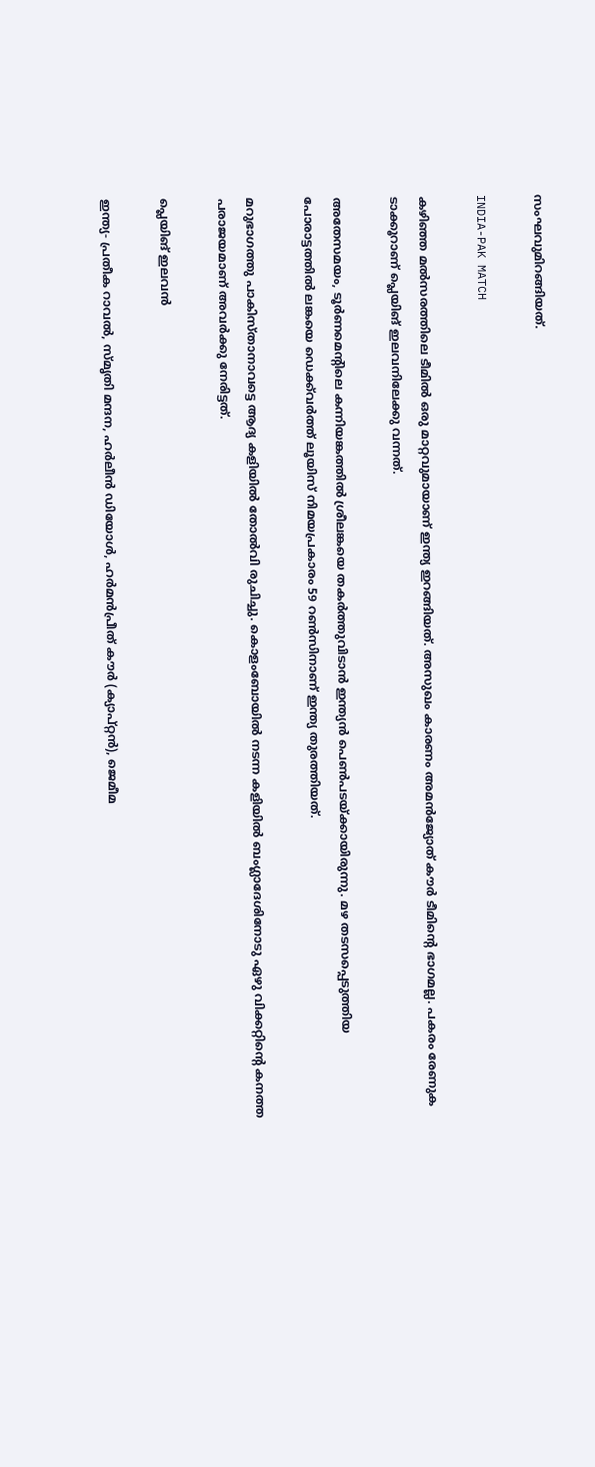സംഘവുമിറങ്ങിയത്.

INDIA-PAK MATCH

കഴിഞ്ഞ മല്‍സരത്തിലെ ടീമില്‍ ഒരു മാറ്റവുമായാണ് ഇന്ത്യ ഇറങ്ങിയത്. അസുഖം കാരണം അമന്‍ജ്യോത് കൗര്‍ ടീമിന്റെ ഭാഗമല്ല. പകരം രേണുക ടാക്കൂറാണ് പ്ലെയിങ് ഇലവനിലേക്കു വന്നത്.

അതേസമയം, ടൂര്‍ണമെന്റിലെ കന്നിയങ്കത്തില്‍ ശ്രീലങ്കയെ തകര്‍ത്തുവിടാന്‍ ഇന്ത്യന്‍ പെണ്‍പടയ്ക്കായിരുന്നു. മഴ തടസപ്പെടുത്തിയ പോരാട്ടത്തില്‍ ലങ്കയെ ഡെക്ക്‌വര്‍ത്ത് ലൂയിസ് നിമയപ്രകാരം 59 റണ്‍സിനാണ് ഇന്ത്യ തുരത്തിയത്.

മറുഭാഗത്തു പാകിസ്താനാവട്ടെ ആദ്യ കളിയില്‍ തോല്‍വി രുചിച്ചു. കൊളംബോയില്‍ നടന്ന കളിയില്‍ ബംഗ്ലാദേശിനോടു ഏഴു വിക്കറ്റിന്റെ കനത്ത പരാജയമാണ് അവര്‍ക്കു നേരിട്ടത്.

പ്ലെയിങ് ഇലവന്‍

ഇന്ത്യ- പ്രതീക റാവല്‍, സ്മൃതി മന്ദന, ഹര്‍ലീന്‍ ഡിയോള്‍, ഹര്‍മന്‍പ്രീത് കൗര്‍ (ക്യാപ്റ്റന്‍), ജെമീമ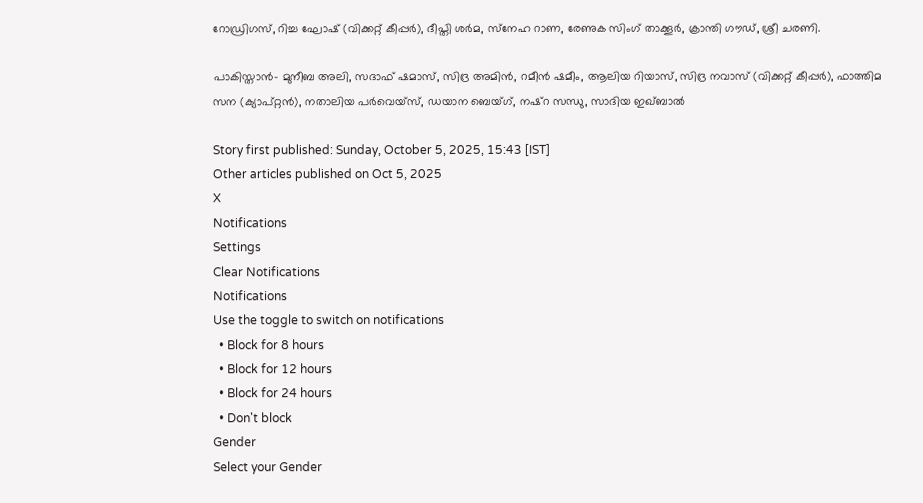റോഡ്രിഗസ്, റിച്ച ഘോഷ് (വിക്കറ്റ് കീപ്പര്‍), ദീപ്തി ശര്‍മ, സ്‌നേഹ റാണ, രേണുക സിംഗ് താക്കൂര്‍, ക്രാന്തി ഗൗഡ്, ശ്രീ ചരണി.

പാകിസ്താന്‍- മുനീബ അലി, സദാഫ് ഷമാസ്, സിദ്ര അമിന്‍, റമീന്‍ ഷമീം, ആലിയ റിയാസ്, സിദ്ര നവാസ് (വിക്കറ്റ് കീപ്പര്‍), ഫാത്തിമ സന (ക്യാപ്റ്റന്‍), നതാലിയ പര്‍വെയ്‌സ്, ഡയാന ബെയ്ഗ്, നഷ്‌റ സന്ധു, സാദിയ ഇഖ്ബാല്‍

Story first published: Sunday, October 5, 2025, 15:43 [IST]
Other articles published on Oct 5, 2025
X
Notifications
Settings
Clear Notifications
Notifications
Use the toggle to switch on notifications
  • Block for 8 hours
  • Block for 12 hours
  • Block for 24 hours
  • Don't block
Gender
Select your Gender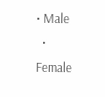• Male
  • Female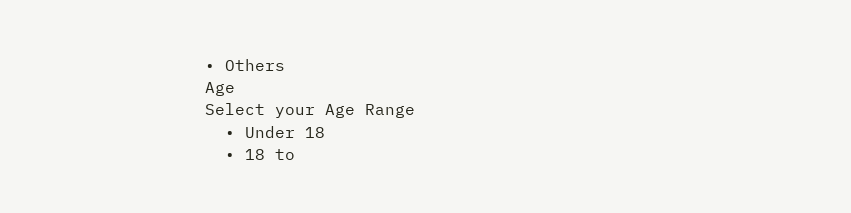• Others
Age
Select your Age Range
  • Under 18
  • 18 to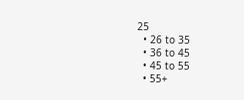25
  • 26 to 35
  • 36 to 45
  • 45 to 55
  • 55+